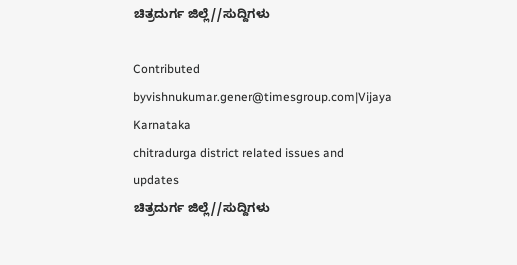ಚಿತ್ರದುರ್ಗ ಜಿಲ್ಲೆ//ಸುದ್ದಿಗಳು

Contributed byvishnukumar.gener@timesgroup.com|Vijaya Karnataka
chitradurga district related issues and updates
ಚಿತ್ರದುರ್ಗ ಜಿಲ್ಲೆ//ಸುದ್ದಿಗಳು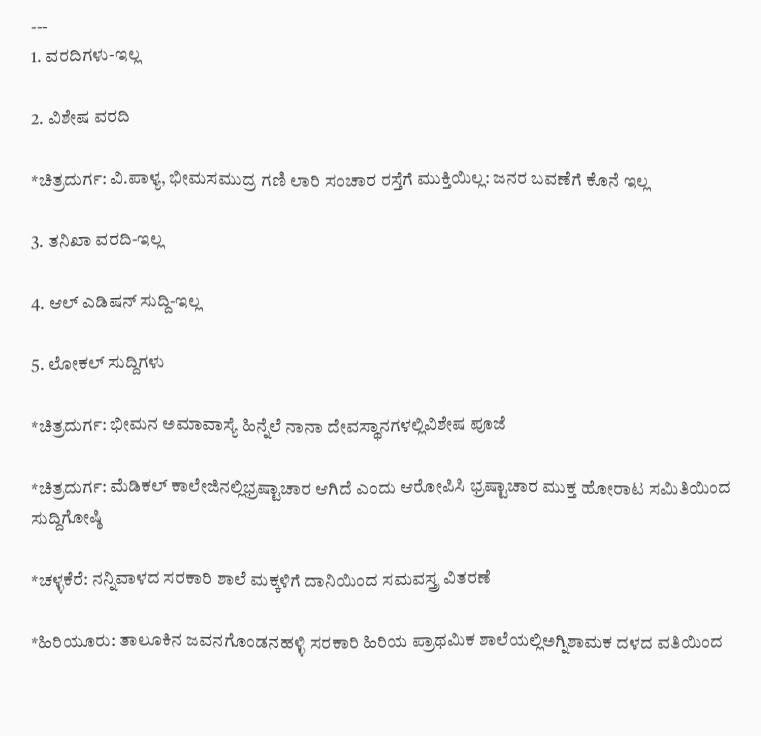---
1. ವರದಿಗಳು-ಇಲ್ಲ

2. ವಿಶೇಷ ವರದಿ

*ಚಿತ್ರದುರ್ಗ: ವಿ.ಪಾಳ್ಯ, ಭೀಮಸಮುದ್ರ ಗಣಿ ಲಾರಿ ಸಂಚಾರ ರಸ್ತೆಗೆ ಮುಕ್ತಿಯಿಲ್ಲ: ಜನರ ಬವಣೆಗೆ ಕೊನೆ ಇಲ್ಲ

3. ತನಿಖಾ ವರದಿ-ಇಲ್ಲ

4. ಆಲ್ ಎಡಿಷನ್ ಸುದ್ದಿ-ಇಲ್ಲ

5. ಲೋಕಲ್ ಸುದ್ದಿಗಳು

*ಚಿತ್ರದುರ್ಗ: ಭೀಮನ ಅಮಾವಾಸ್ಯೆ ಹಿನ್ನೆಲೆ ನಾನಾ ದೇವಸ್ಥಾನಗಳಲ್ಲಿವಿಶೇಷ ಪೂಜೆ

*ಚಿತ್ರದುರ್ಗ: ಮೆಡಿಕಲ್ ಕಾಲೇಜಿನಲ್ಲಿಭ್ರಷ್ಟಾಚಾರ ಆಗಿದೆ ಎಂದು ಆರೋಪಿಸಿ ಭ್ರಷ್ಟಾಚಾರ ಮುಕ್ತ ಹೋರಾಟ ಸಮಿತಿಯಿಂದ ಸುದ್ದಿಗೋಷ್ಠಿ

*ಚಳ್ಳಕೆರೆ: ನನ್ನಿವಾಳದ ಸರಕಾರಿ ಶಾಲೆ ಮಕ್ಕಳಿಗೆ ದಾನಿಯಿಂದ ಸಮವಸ್ತ್ರ ವಿತರಣೆ

*ಹಿರಿಯೂರು: ತಾಲೂಕಿನ ಜವನಗೊಂಡನಹಳ್ಳಿ ಸರಕಾರಿ ಹಿರಿಯ ಪ್ರಾಥಮಿಕ ಶಾಲೆಯಲ್ಲಿಅಗ್ನಿಶಾಮಕ ದಳದ ವತಿಯಿಂದ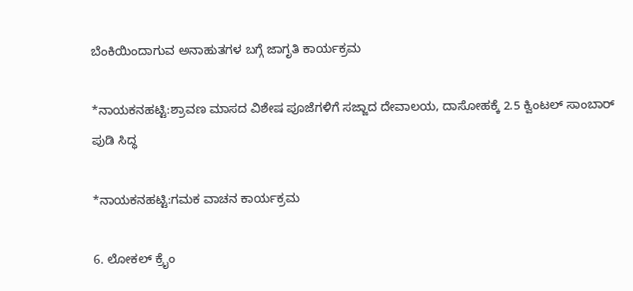ಬೆಂಕಿಯಿಂದಾಗುವ ಅನಾಹುತಗಳ ಬಗ್ಗೆ ಜಾಗೃತಿ ಕಾರ್ಯಕ್ರಮ

*ನಾಯಕನಹಟ್ಟಿ:ಶ್ರಾವಣ ಮಾಸದ ವಿಶೇಷ ಪೂಜೆಗಳಿಗೆ ಸಜ್ಜಾದ ದೇವಾಲಯ, ದಾಸೋಹಕ್ಕೆ 2.5 ಕ್ವಿಂಟಲ್ ಸಾಂಬಾರ್ ಪುಡಿ ಸಿದ್ಧ

*ನಾಯಕನಹಟ್ಟಿ:ಗಮಕ ವಾಚನ ಕಾರ್ಯಕ್ರಮ

6. ಲೋಕಲ್ ಕ್ರೈಂ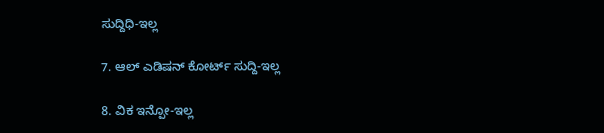ಸುದ್ದಿಧಿ-ಇಲ್ಲ

7. ಆಲ್ ಎಡಿಷನ್ ಕೋರ್ಟ್ ಸುದ್ದಿ-ಇಲ್ಲ

8. ವಿಕ ಇನ್ಪೋ-ಇಲ್ಲ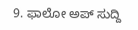9. ಫಾಲೋ ಅಪ್ ಸುದ್ದಿ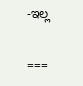-ಇಲ್ಲ

===